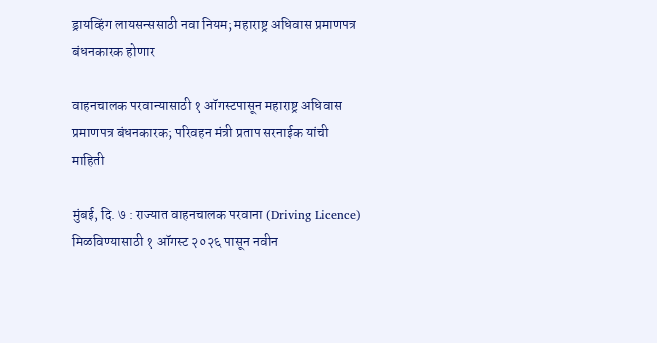ड्रायव्हिंग लायसन्ससाठी नवा नियम; महाराष्ट्र अधिवास प्रमाणपत्र बंधनकारक होणार

वाहनचालक परवान्यासाठी १ ऑगस्टपासून महाराष्ट्र अधिवास प्रमाणपत्र बंधनकारक; परिवहन मंत्री प्रताप सरनाईक यांची माहिती

मुंबई, दि. ७ : राज्यात वाहनचालक परवाना (Driving Licence) मिळविण्यासाठी १ ऑगस्ट २०२६ पासून नवीन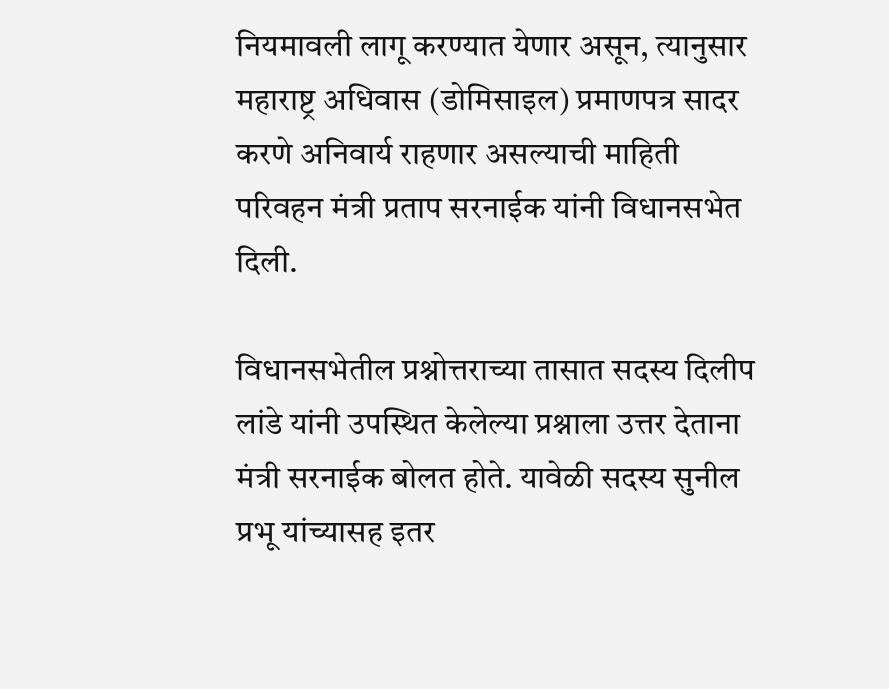नियमावली लागू करण्यात येणार असून, त्यानुसार महाराष्ट्र अधिवास (डोमिसाइल) प्रमाणपत्र सादर करणे अनिवार्य राहणार असल्याची माहिती परिवहन मंत्री प्रताप सरनाईक यांनी विधानसभेत दिली.

विधानसभेतील प्रश्नोत्तराच्या तासात सदस्य दिलीप लांडे यांनी उपस्थित केलेल्या प्रश्नाला उत्तर देताना मंत्री सरनाईक बोलत होते. यावेळी सदस्य सुनील प्रभू यांच्यासह इतर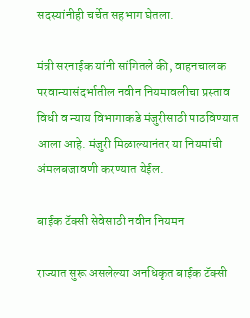सदस्यांनीही चर्चेत सहभाग घेतला.

मंत्री सरनाईक यांनी सांगितले की, वाहनचालक परवान्यासंदर्भातील नवीन नियमावलीचा प्रस्ताव विधी व न्याय विभागाकडे मंजुरीसाठी पाठविण्यात आला आहे. मंजुरी मिळाल्यानंतर या नियमांची अंमलबजावणी करण्यात येईल.

बाईक टॅक्सी सेवेसाठी नवीन नियमन

राज्यात सुरू असलेल्या अनधिकृत बाईक टॅक्सी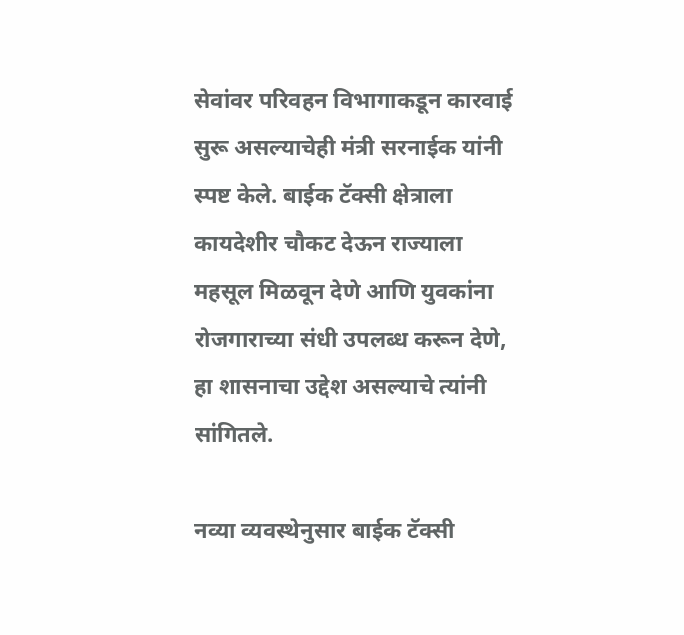सेवांवर परिवहन विभागाकडून कारवाई सुरू असल्याचेही मंत्री सरनाईक यांनी स्पष्ट केले. बाईक टॅक्सी क्षेत्राला कायदेशीर चौकट देऊन राज्याला महसूल मिळवून देणे आणि युवकांना रोजगाराच्या संधी उपलब्ध करून देणे, हा शासनाचा उद्देश असल्याचे त्यांनी सांगितले.

नव्या व्यवस्थेनुसार बाईक टॅक्सी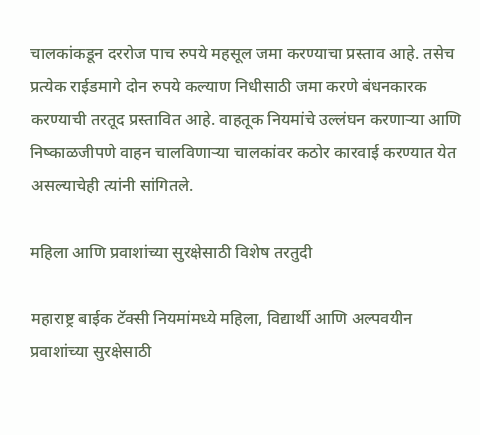चालकांकडून दररोज पाच रुपये महसूल जमा करण्याचा प्रस्ताव आहे. तसेच प्रत्येक राईडमागे दोन रुपये कल्याण निधीसाठी जमा करणे बंधनकारक करण्याची तरतूद प्रस्तावित आहे. वाहतूक नियमांचे उल्लंघन करणाऱ्या आणि निष्काळजीपणे वाहन चालविणाऱ्या चालकांवर कठोर कारवाई करण्यात येत असल्याचेही त्यांनी सांगितले.

महिला आणि प्रवाशांच्या सुरक्षेसाठी विशेष तरतुदी

महाराष्ट्र बाईक टॅक्सी नियमांमध्ये महिला, विद्यार्थी आणि अल्पवयीन प्रवाशांच्या सुरक्षेसाठी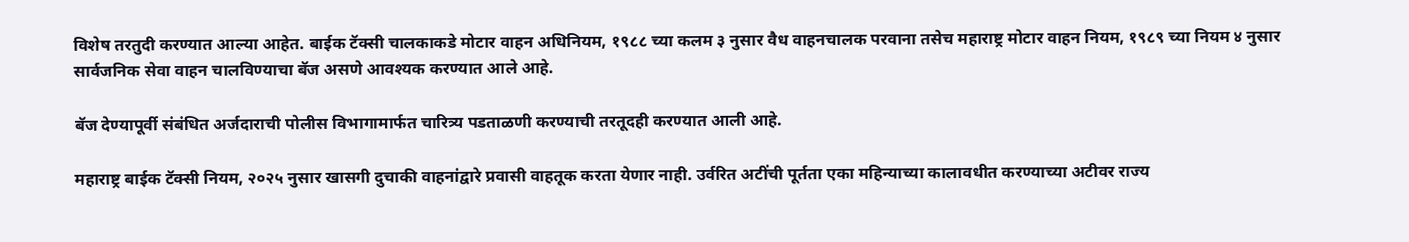विशेष तरतुदी करण्यात आल्या आहेत. बाईक टॅक्सी चालकाकडे मोटार वाहन अधिनियम, १९८८ च्या कलम ३ नुसार वैध वाहनचालक परवाना तसेच महाराष्ट्र मोटार वाहन नियम, १९८९ च्या नियम ४ नुसार सार्वजनिक सेवा वाहन चालविण्याचा बॅज असणे आवश्यक करण्यात आले आहे.

बॅज देण्यापूर्वी संबंधित अर्जदाराची पोलीस विभागामार्फत चारित्र्य पडताळणी करण्याची तरतूदही करण्यात आली आहे.

महाराष्ट्र बाईक टॅक्सी नियम, २०२५ नुसार खासगी दुचाकी वाहनांद्वारे प्रवासी वाहतूक करता येणार नाही. उर्वरित अटींची पूर्तता एका महिन्याच्या कालावधीत करण्याच्या अटीवर राज्य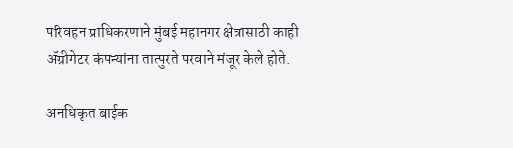परिवहन प्राधिकरणाने मुंबई महानगर क्षेत्रासाठी काही ॲग्रीगेटर कंपन्यांना तात्पुरते परवाने मंजूर केले होते.

अनधिकृत बाईक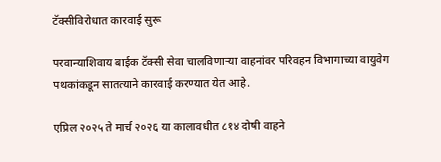टॅक्सीविरोधात कारवाई सुरू

परवान्याशिवाय बाईक टॅक्सी सेवा चालविणाऱ्या वाहनांवर परिवहन विभागाच्या वायुवेग पथकांकडून सातत्याने कारवाई करण्यात येत आहे.

एप्रिल २०२५ ते मार्च २०२६ या कालावधीत ८१४ दोषी वाहने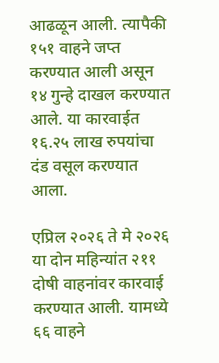आढळून आली. त्यापैकी १५१ वाहने जप्त करण्यात आली असून १४ गुन्हे दाखल करण्यात आले. या कारवाईत १६.२५ लाख रुपयांचा दंड वसूल करण्यात आला.

एप्रिल २०२६ ते मे २०२६ या दोन महिन्यांत २११ दोषी वाहनांवर कारवाई करण्यात आली. यामध्ये ६६ वाहने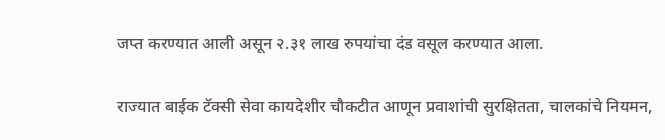जप्त करण्यात आली असून २.३१ लाख रुपयांचा दंड वसूल करण्यात आला.

राज्यात बाईक टॅक्सी सेवा कायदेशीर चौकटीत आणून प्रवाशांची सुरक्षितता, चालकांचे नियमन,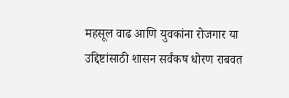महसूल वाढ आणि युवकांना रोजगार या उद्दिष्टांसाठी शासन सर्वंकष धोरण राबवत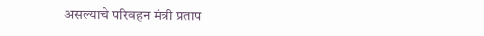असल्याचे परिवहन मंत्री प्रताप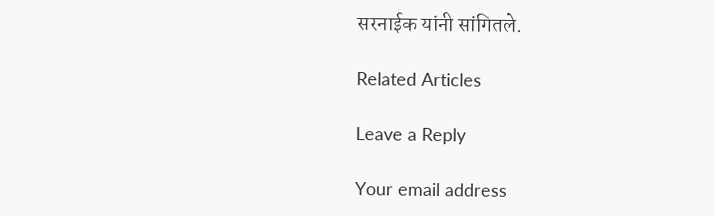सरनाईक यांनी सांगितले.

Related Articles

Leave a Reply

Your email address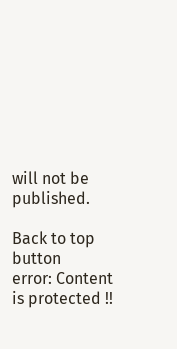will not be published.

Back to top button
error: Content is protected !!